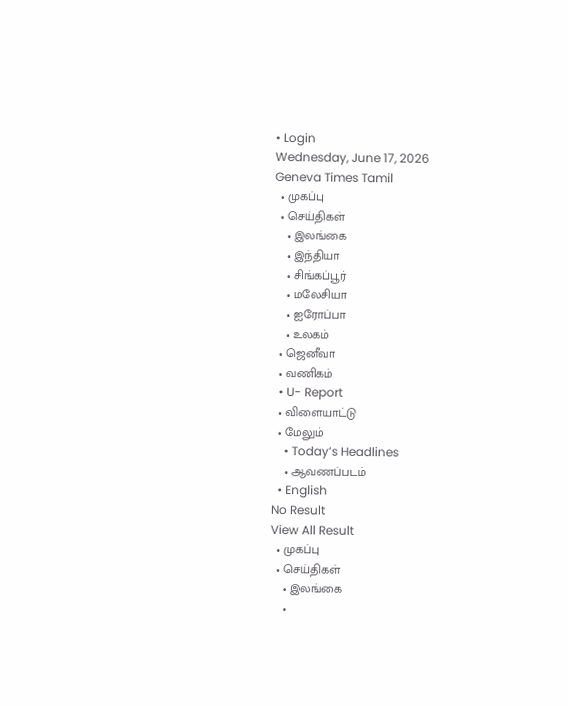• Login
Wednesday, June 17, 2026
Geneva Times Tamil
  • முகப்பு
  • செய்திகள்
    • இலங்கை
    • இந்தியா
    • சிங்கப்பூர்
    • மலேசியா
    • ஐரோப்பா
    • உலகம்
  • ஜெனீவா
  • வணிகம்
  • U- Report
  • விளையாட்டு
  • மேலும்
    • Today’s Headlines
    • ஆவணப்படம்
  • English
No Result
View All Result
  • முகப்பு
  • செய்திகள்
    • இலங்கை
    •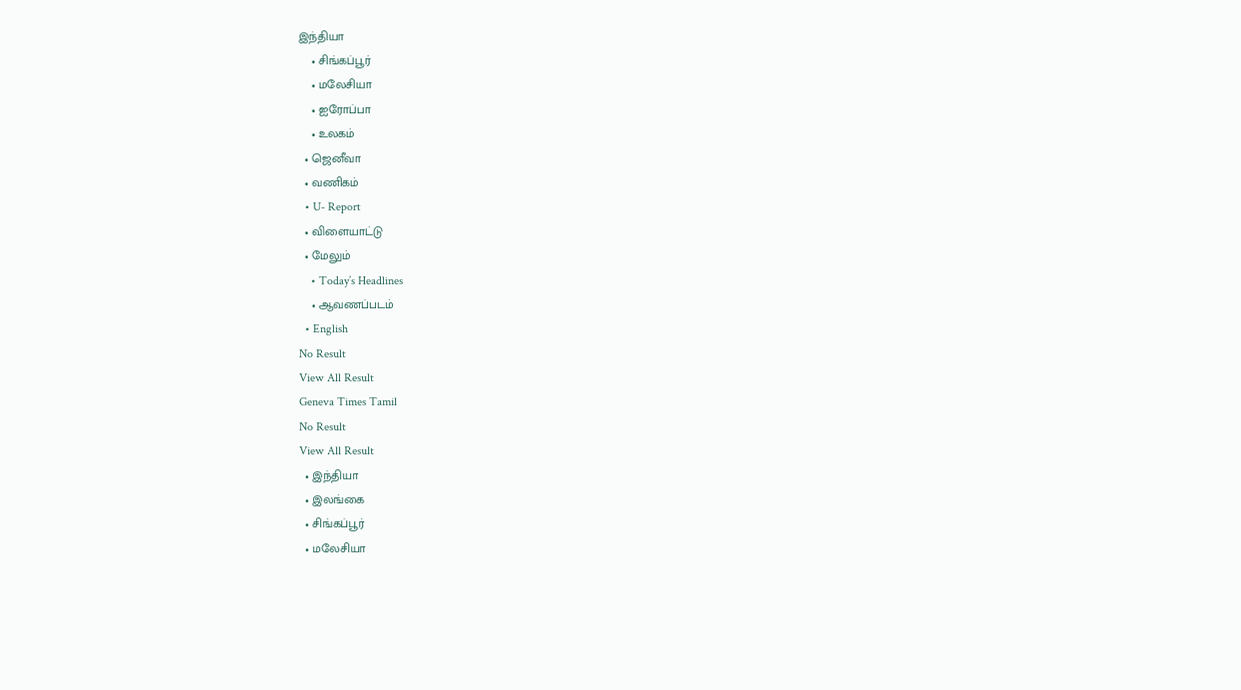இந்தியா
    • சிங்கப்பூர்
    • மலேசியா
    • ஐரோப்பா
    • உலகம்
  • ஜெனீவா
  • வணிகம்
  • U- Report
  • விளையாட்டு
  • மேலும்
    • Today’s Headlines
    • ஆவணப்படம்
  • English
No Result
View All Result
Geneva Times Tamil
No Result
View All Result
  • இந்தியா
  • இலங்கை
  • சிங்கப்பூர்
  • மலேசியா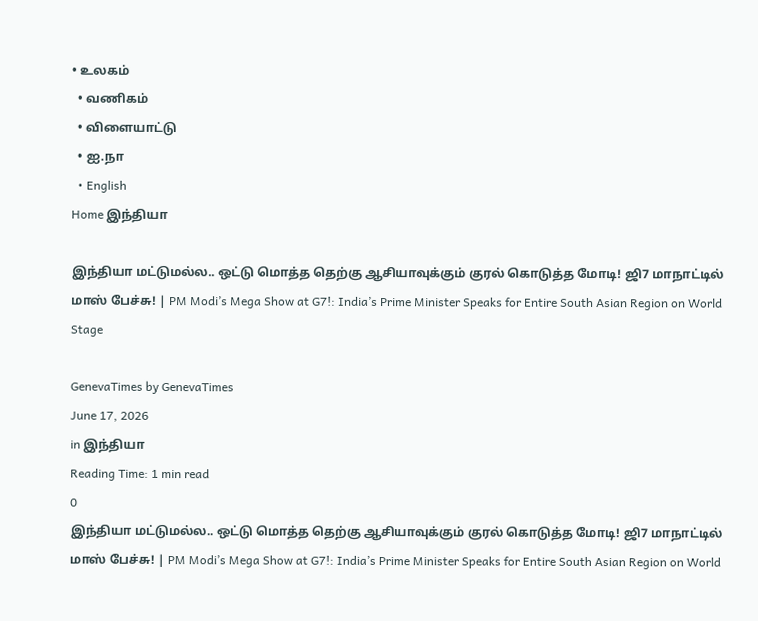• உலகம்
  • வணிகம்
  • விளையாட்டு
  • ஐ.நா
  • English
Home இந்தியா

இந்தியா மட்டுமல்ல.. ஒட்டு மொத்த தெற்கு ஆசியாவுக்கும் குரல் கொடுத்த மோடி! ஜி7 மாநாட்டில் மாஸ் பேச்சு! | PM Modi’s Mega Show at G7!: India’s Prime Minister Speaks for Entire South Asian Region on World Stage

GenevaTimes by GenevaTimes
June 17, 2026
in இந்தியா
Reading Time: 1 min read
0
இந்தியா மட்டுமல்ல.. ஒட்டு மொத்த தெற்கு ஆசியாவுக்கும் குரல் கொடுத்த மோடி! ஜி7 மாநாட்டில் மாஸ் பேச்சு! | PM Modi’s Mega Show at G7!: India’s Prime Minister Speaks for Entire South Asian Region on World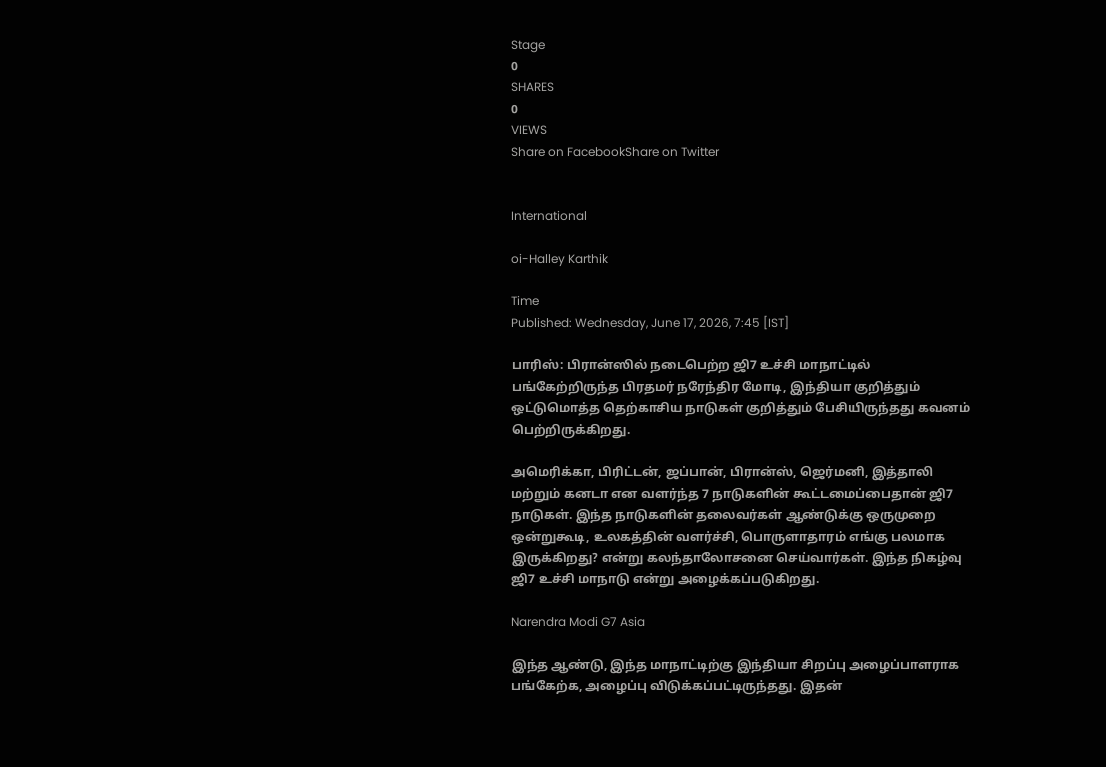Stage
0
SHARES
0
VIEWS
Share on FacebookShare on Twitter


International

oi-Halley Karthik

Time
Published: Wednesday, June 17, 2026, 7:45 [IST]

பாரிஸ்: பிரான்ஸில் நடைபெற்ற ஜி7 உச்சி மாநாட்டில் பங்கேற்றிருந்த பிரதமர் நரேந்திர மோடி, இந்தியா குறித்தும் ஒட்டுமொத்த தெற்காசிய நாடுகள் குறித்தும் பேசியிருந்தது கவனம் பெற்றிருக்கிறது.

அமெரிக்கா, பிரிட்டன், ஜப்பான், பிரான்ஸ், ஜெர்மனி, இத்தாலி மற்றும் கனடா என வளர்ந்த 7 நாடுகளின் கூட்டமைப்பைதான் ஜி7 நாடுகள். இந்த நாடுகளின் தலைவர்கள் ஆண்டுக்கு ஒருமுறை ஒன்றுகூடி, உலகத்தின் வளர்ச்சி, பொருளாதாரம் எங்கு பலமாக இருக்கிறது? என்று கலந்தாலோசனை செய்வார்கள். இந்த நிகழ்வு ஜி7 உச்சி மாநாடு என்று அழைக்கப்படுகிறது.

Narendra Modi G7 Asia

இந்த ஆண்டு, இந்த மாநாட்டிற்கு இந்தியா சிறப்பு அழைப்பாளராக பங்கேற்க, அழைப்பு விடுக்கப்பட்டிருந்தது. இதன்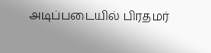அடிப்படையில் பிரதமர்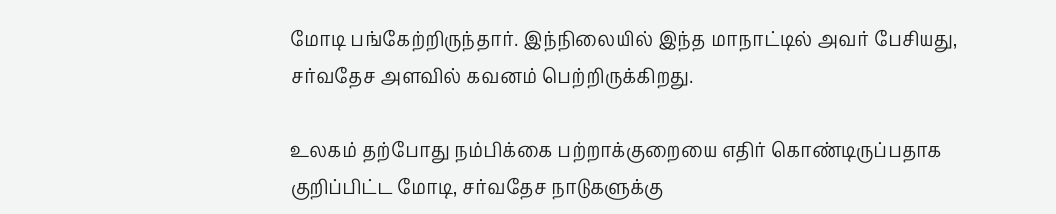மோடி பங்கேற்றிருந்தார். இந்நிலையில் இந்த மாநாட்டில் அவர் பேசியது, சர்வதேச அளவில் கவனம் பெற்றிருக்கிறது.

உலகம் தற்போது நம்பிக்கை பற்றாக்குறையை எதிர் கொண்டிருப்பதாக குறிப்பிட்ட மோடி, சர்வதேச நாடுகளுக்கு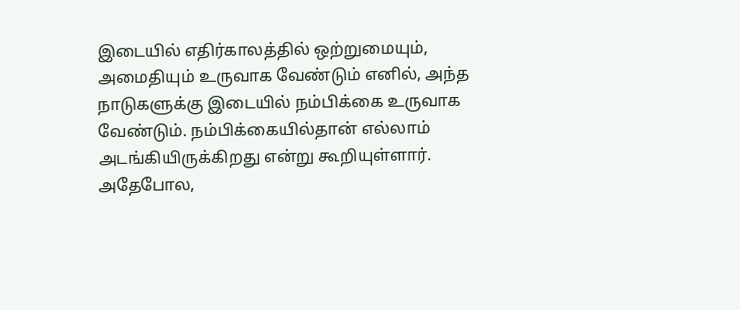இடையில் எதிர்காலத்தில் ஒற்றுமையும், அமைதியும் உருவாக வேண்டும் எனில், அந்த நாடுகளுக்கு இடையில் நம்பிக்கை உருவாக வேண்டும். நம்பிக்கையில்தான் எல்லாம் அடங்கியிருக்கிறது என்று கூறியுள்ளார். அதேபோல,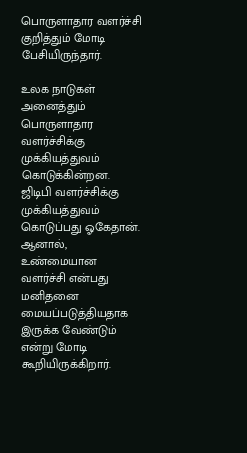பொருளாதார வளர்ச்சி குறித்தும் மோடி பேசியிருந்தார்.

உலக நாடுகள் அனைத்தும் பொருளாதார வளர்ச்சிக்கு முக்கியத்துவம் கொடுக்கின்றன. ஜிடிபி வளர்ச்சிக்கு முக்கியத்துவம் கொடுப்பது ஓகேதான். ஆனால், உண்மையான வளர்ச்சி என்பது மனிதனை மையப்படுத்தியதாக இருக்க வேண்டும் என்று மோடி கூறியிருக்கிறார்.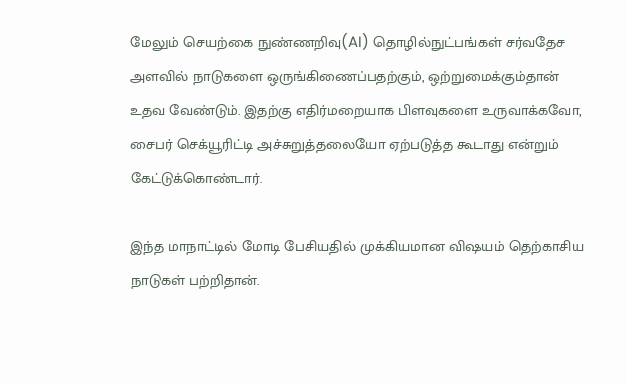மேலும் செயற்கை நுண்ணறிவு(AI) தொழில்நுட்பங்கள் சர்வதேச அளவில் நாடுகளை ஒருங்கிணைப்பதற்கும், ஒற்றுமைக்கும்தான் உதவ வேண்டும். இதற்கு எதிர்மறையாக பிளவுகளை உருவாக்கவோ, சைபர் செக்யூரிட்டி அச்சுறுத்தலையோ ஏற்படுத்த கூடாது என்றும் கேட்டுக்கொண்டார்.

இந்த மாநாட்டில் மோடி பேசியதில் முக்கியமான விஷயம் தெற்காசிய நாடுகள் பற்றிதான்.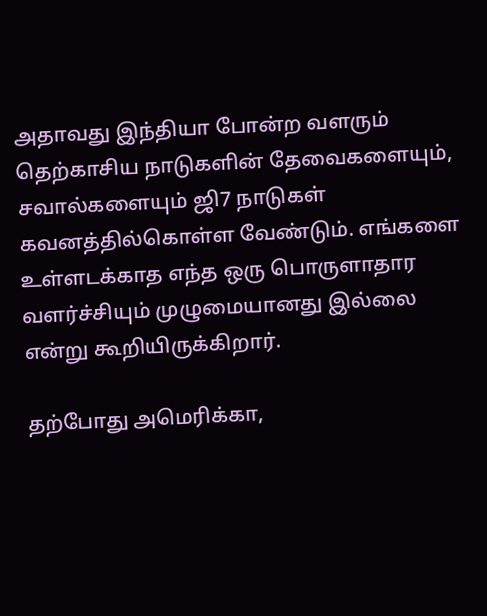அதாவது இந்தியா போன்ற வளரும் தெற்காசிய நாடுகளின் தேவைகளையும், சவால்களையும் ஜி7 நாடுகள் கவனத்தில்கொள்ள வேண்டும். எங்களை உள்ளடக்காத எந்த ஒரு பொருளாதார வளர்ச்சியும் முழுமையானது இல்லை என்று கூறியிருக்கிறார்.

தற்போது அமெரிக்கா,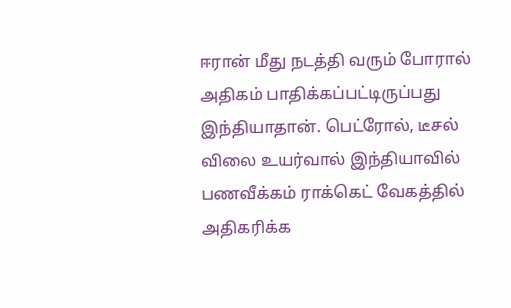ஈரான் மீது நடத்தி வரும் போரால் அதிகம் பாதிக்கப்பட்டிருப்பது இந்தியாதான். பெட்ரோல், டீசல் விலை உயர்வால் இந்தியாவில் பணவீக்கம் ராக்கெட் வேகத்தில் அதிகரிக்க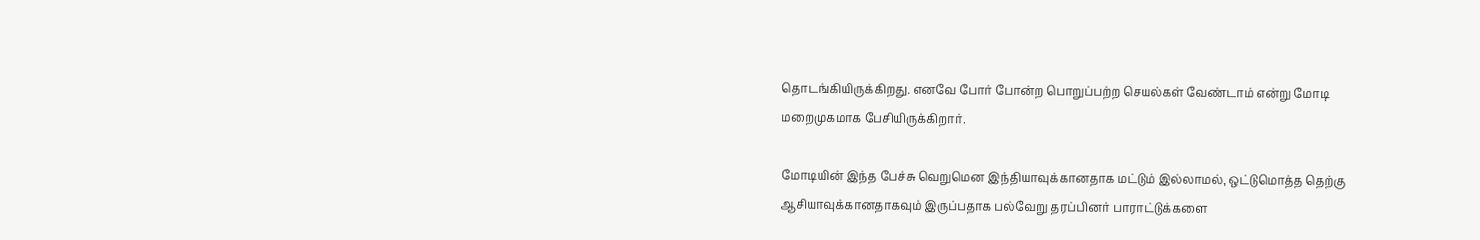தொடங்கியிருக்கிறது. எனவே போர் போன்ற பொறுப்பற்ற செயல்கள் வேண்டாம் என்று மோடி மறைமுகமாக பேசியிருக்கிறார்.

மோடியின் இந்த பேச்சு வெறுமென இந்தியாவுக்கானதாக மட்டும் இல்லாமல், ஒட்டுமொத்த தெற்கு ஆசியாவுக்கானதாகவும் இருப்பதாக பல்வேறு தரப்பினர் பாராட்டுக்களை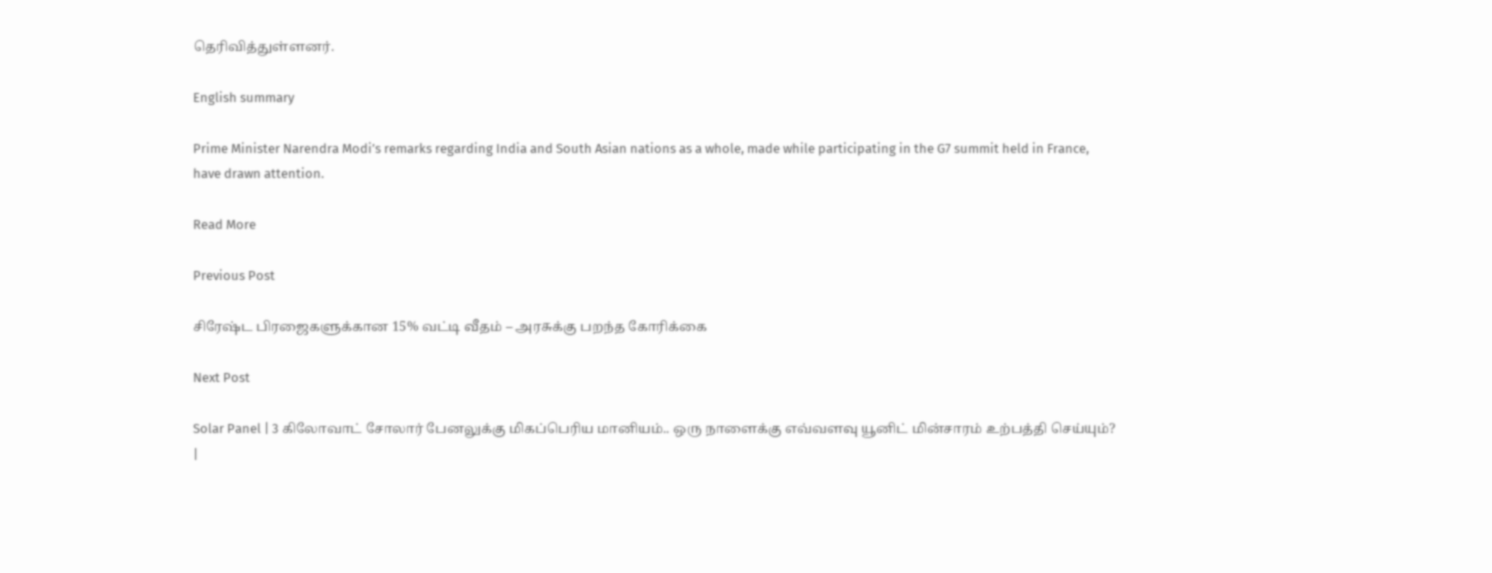தெரிவித்துள்ளனர்.

English summary

Prime Minister Narendra Modi’s remarks regarding India and South Asian nations as a whole, made while participating in the G7 summit held in France, have drawn attention.

Read More

Previous Post

சிரேஷ்ட பிரஜைகளுக்கான 15% வட்டி வீதம் – அரசுக்கு பறந்த கோரிக்கை

Next Post

Solar Panel | 3 கிலோவாட் சோலார் பேனலுக்கு மிகப்பெரிய மானியம்.. ஒரு நாளைக்கு எவ்வளவு யூனிட் மின்சாரம் உற்பத்தி செய்யும்? |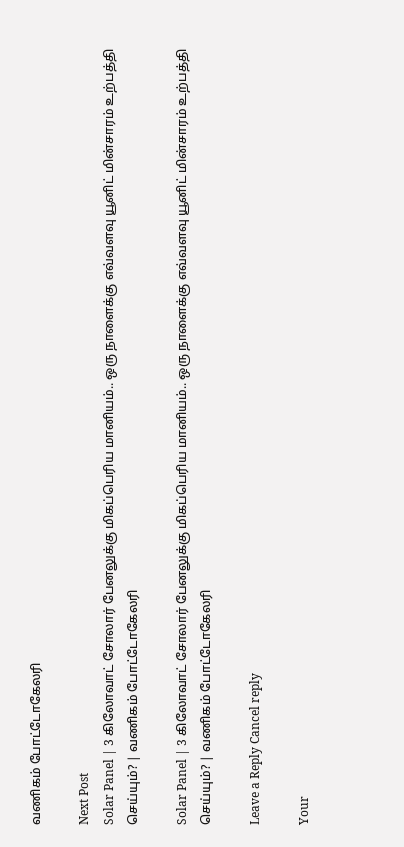வணிகம் போட்டோகேலரி

Next Post
Solar Panel | 3 கிலோவாட் சோலார் பேனலுக்கு மிகப்பெரிய மானியம்.. ஒரு நாளைக்கு எவ்வளவு யூனிட் மின்சாரம் உற்பத்தி செய்யும்? | வணிகம் போட்டோகேலரி

Solar Panel | 3 கிலோவாட் சோலார் பேனலுக்கு மிகப்பெரிய மானியம்.. ஒரு நாளைக்கு எவ்வளவு யூனிட் மின்சாரம் உற்பத்தி செய்யும்? | வணிகம் போட்டோகேலரி

Leave a Reply Cancel reply

Your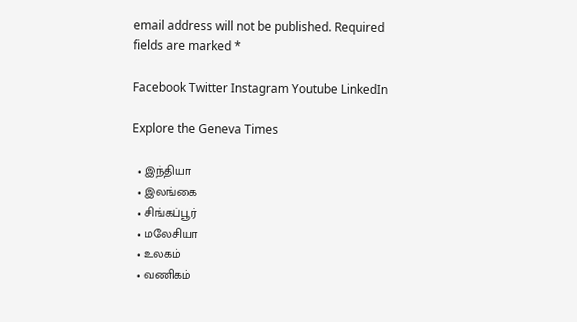email address will not be published. Required fields are marked *

Facebook Twitter Instagram Youtube LinkedIn

Explore the Geneva Times

  • இந்தியா
  • இலங்கை
  • சிங்கப்பூர்
  • மலேசியா
  • உலகம்
  • வணிகம்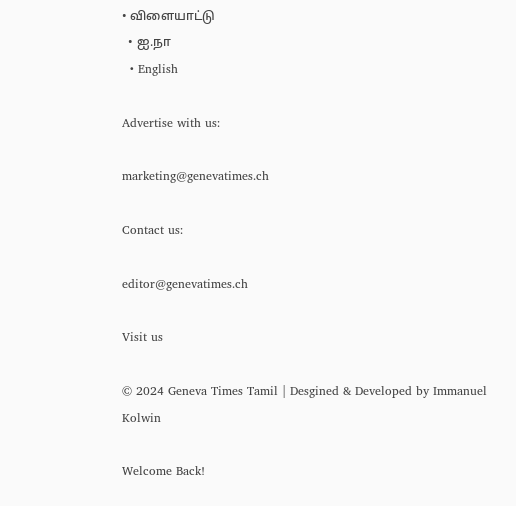• விளையாட்டு
  • ஐ.நா
  • English

Advertise with us:

marketing@genevatimes.ch

Contact us:

editor@genevatimes.ch

Visit us

© 2024 Geneva Times Tamil | Desgined & Developed by Immanuel Kolwin

Welcome Back!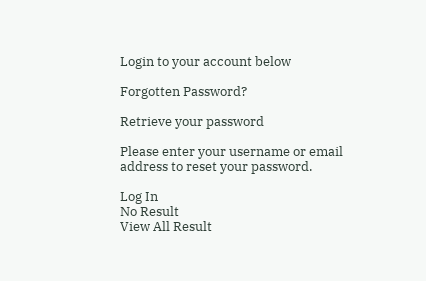Login to your account below

Forgotten Password?

Retrieve your password

Please enter your username or email address to reset your password.

Log In
No Result
View All Result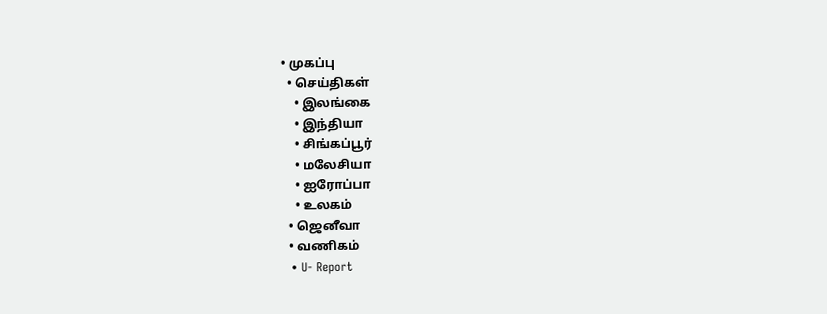• முகப்பு
  • செய்திகள்
    • இலங்கை
    • இந்தியா
    • சிங்கப்பூர்
    • மலேசியா
    • ஐரோப்பா
    • உலகம்
  • ஜெனீவா
  • வணிகம்
  • U- Report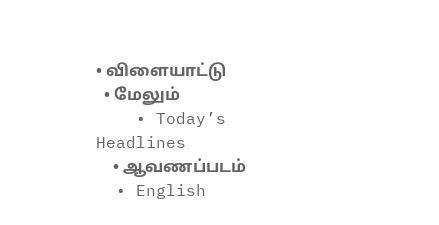• விளையாட்டு
  • மேலும்
    • Today’s Headlines
    • ஆவணப்படம்
  • English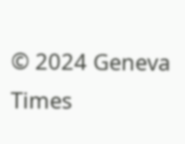© 2024 Geneva Times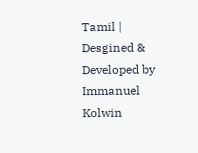Tamil | Desgined & Developed by Immanuel Kolwin